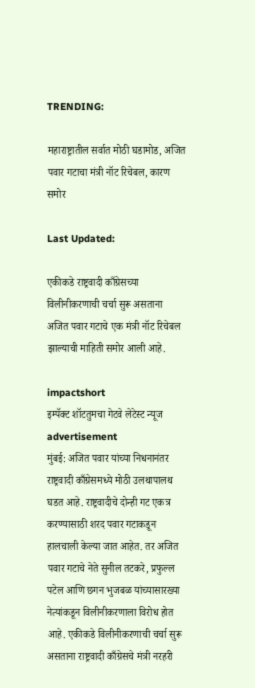TRENDING:

महाराष्ट्रातील सर्वात मोठी घडामोड, अजित पवार गटाचा मंत्री नॉट रिचेबल, कारण समोर

Last Updated:

एकीकडे राष्ट्रवादी काँग्रेसच्या विलीनीकरणाची चर्चा सुरू असताना अजित पवार गटाचे एक मंत्री नॉट रिचेबल झाल्याची माहिती समोर आली आहे.

impactshort
इम्पॅक्ट शॉटतुमचा गेटवे लेटेस्ट न्यूज
advertisement
मुंबई: अजित पवार यांच्या निधनानंतर राष्ट्रवादी काँग्रेसमध्ये मोठी उलथापालथ घडत आहे. राष्ट्रवादीचे दोन्ही गट एकत्र करण्यासाठी शरद पवार गटाकडून हालचाली केल्या जात आहेत. तर अजित पवार गटाचे नेते सुनील तटकरे, प्रफुल्ल पटेल आणि छगन भुजबळ यांच्यासारख्या नेत्यांकडून विलीनीकरणाला विरोध होत आहे. एकीकडे विलीनीकरणाची चर्चा सुरू असताना राष्ट्रवादी काँग्रेसचे मंत्री नरहरी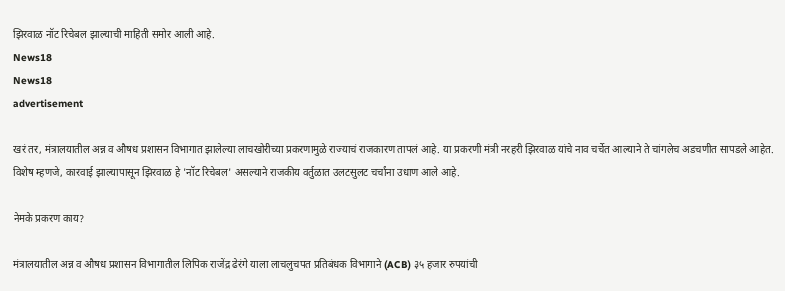झिरवाळ नॉट रिचेबल झाल्याची माहिती समोर आली आहे.
News18
News18
advertisement

खरं तर, मंत्रालयातील अन्न व औषध प्रशासन विभागात झालेल्या लाचखोरीच्या प्रकरणामुळे राज्याचं राजकारण तापलं आहे. या प्रकरणी मंत्री नरहरी झिरवाळ यांचे नाव चर्चेत आल्याने ते चांगलेच अडचणीत सापडले आहेत. विशेष म्हणजे, कारवाई झाल्यापासून झिरवाळ हे 'नॉट रिचेबल' असल्याने राजकीय वर्तुळात उलटसुलट चर्चांना उधाण आले आहे.

नेमके प्रकरण काय?

मंत्रालयातील अन्न व औषध प्रशासन विभागातील लिपिक राजेंद्र ढेरंगे याला लाचलुचपत प्रतिबंधक विभागाने (ACB) ३५ हजार रुपयांची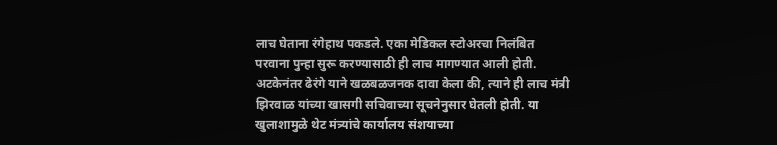लाच घेताना रंगेहाथ पकडले. एका मेडिकल स्टोअरचा निलंबित परवाना पुन्हा सुरू करण्यासाठी ही लाच मागण्यात आली होती. अटकेनंतर ढेरंगे याने खळबळजनक दावा केला की, त्याने ही लाच मंत्री झिरवाळ यांच्या खासगी सचिवाच्या सूचनेनुसार घेतली होती. या खुलाशामुळे थेट मंत्र्यांचे कार्यालय संशयाच्या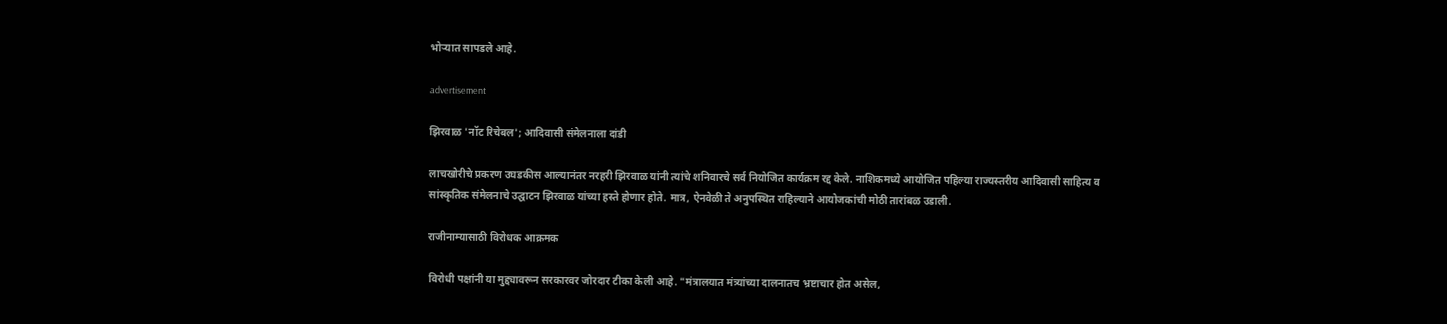भोऱ्यात सापडले आहे.

advertisement

झिरवाळ 'नॉट रिचेबल'; आदिवासी संमेलनाला दांडी

लाचखोरीचे प्रकरण उघडकीस आल्यानंतर नरहरी झिरवाळ यांनी त्यांचे शनिवारचे सर्व नियोजित कार्यक्रम रद्द केले. नाशिकमध्ये आयोजित पहिल्या राज्यस्तरीय आदिवासी साहित्य व सांस्कृतिक संमेलनाचे उद्घाटन झिरवाळ यांच्या हस्ते होणार होते. मात्र, ऐनवेळी ते अनुपस्थित राहिल्याने आयोजकांची मोठी तारांबळ उडाली.

राजीनाम्यासाठी विरोधक आक्रमक

विरोधी पक्षांनी या मुद्द्यावरून सरकारवर जोरदार टीका केली आहे. "मंत्रालयात मंत्र्यांच्या दालनातच भ्रष्टाचार होत असेल,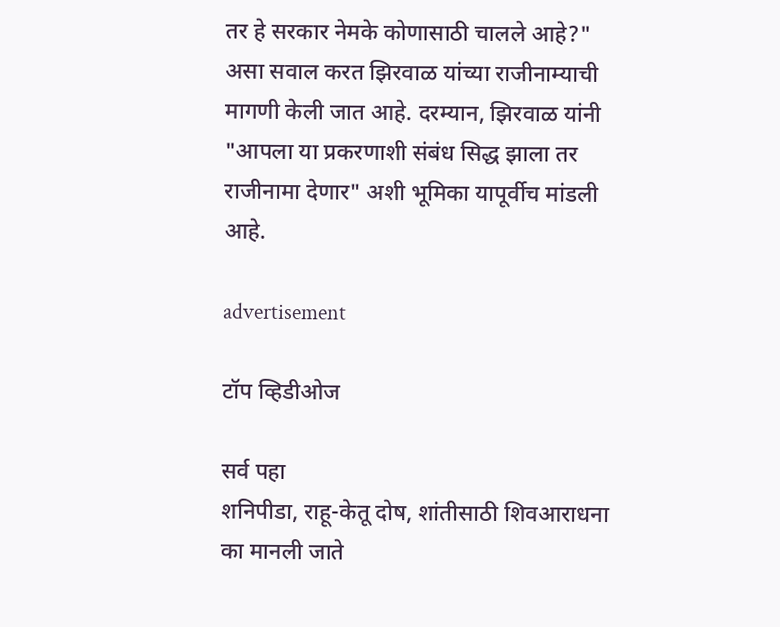तर हे सरकार नेमके कोणासाठी चालले आहे?" असा सवाल करत झिरवाळ यांच्या राजीनाम्याची मागणी केली जात आहे. दरम्यान, झिरवाळ यांनी "आपला या प्रकरणाशी संबंध सिद्ध झाला तर राजीनामा देणार" अशी भूमिका यापूर्वीच मांडली आहे.

advertisement

टॉप व्हिडीओज

सर्व पहा
शनिपीडा, राहू-केतू दोष, शांतीसाठी शिवआराधना का मानली जाते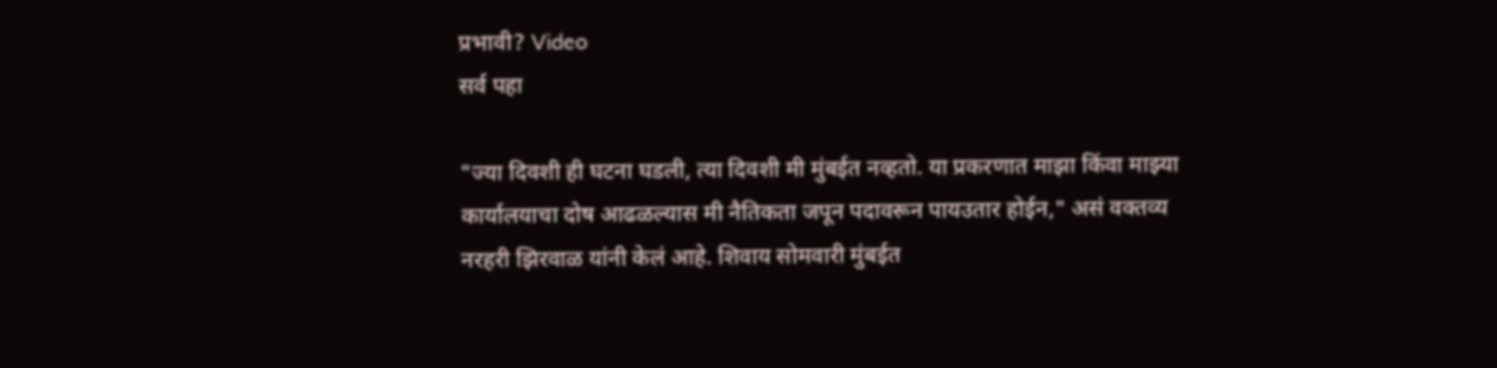प्रभावी? Video
सर्व पहा

"ज्या दिवशी ही घटना घडली, त्या दिवशी मी मुंबईत नव्हतो. या प्रकरणात माझा किंवा माझ्या कार्यालयाचा दोष आढळल्यास मी नैतिकता जपून पदावरून पायउतार होईन," असं वक्तव्य नरहरी झिरवाळ यांनी केलं आहे. शिवाय सोमवारी मुंबईत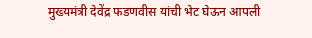मुख्यमंत्री देवेंद्र फडणवीस यांची भेट घेऊन आपली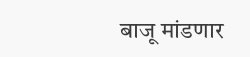बाजू मांडणार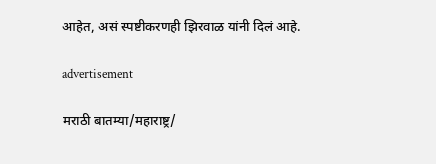आहेत, असं स्पष्टीकरणही झिरवाळ यांनी दिलं आहे.

advertisement

मराठी बातम्या/महाराष्ट्र/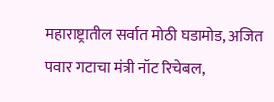महाराष्ट्रातील सर्वात मोठी घडामोड, अजित पवार गटाचा मंत्री नॉट रिचेबल,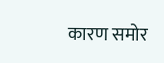कारण समोर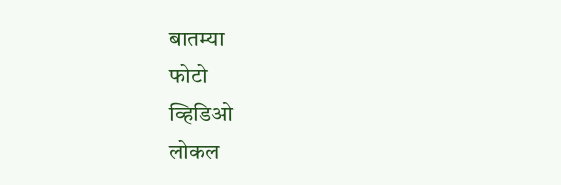बातम्या
फोटो
व्हिडिओ
लोकल